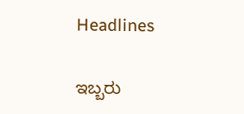Headlines

ಇಬ್ಬರು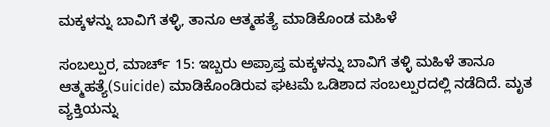ಮಕ್ಕಳನ್ನು ಬಾವಿಗೆ ತಳ್ಳಿ, ತಾನೂ ಆತ್ಮಹತ್ಯೆ ಮಾಡಿಕೊಂಡ ಮಹಿಳೆ

ಸಂಬಲ್ಪುರ, ಮಾರ್ಚ್ 15: ಇಬ್ಬರು ಅಪ್ರಾಪ್ತ ಮಕ್ಕಳನ್ನು ಬಾವಿಗೆ ತಳ್ಳಿ ಮಹಿಳೆ ತಾನೂ ಆತ್ಮಹತ್ಯೆ(Suicide) ಮಾಡಿಕೊಂಡಿರುವ ಘಟಮೆ ಒಡಿಶಾದ ಸಂಬಲ್ಪುರದಲ್ಲಿ ನಡೆದಿದೆ. ಮೃತ ವ್ಯಕ್ತಿಯನ್ನು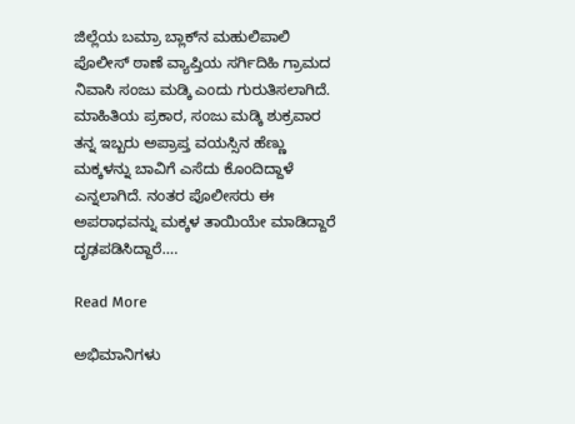ಜಿಲ್ಲೆಯ ಬಮ್ರಾ ಬ್ಲಾಕ್‌ನ ಮಹುಲಿಪಾಲಿ ಪೊಲೀಸ್ ಠಾಣೆ ವ್ಯಾಪ್ತಿಯ ಸರ್ಗಿದಿಹಿ ಗ್ರಾಮದ ನಿವಾಸಿ ಸಂಜು ಮಡ್ಕಿ ಎಂದು ಗುರುತಿಸಲಾಗಿದೆ. ಮಾಹಿತಿಯ ಪ್ರಕಾರ, ಸಂಜು ಮಡ್ಕಿ ಶುಕ್ರವಾರ ತನ್ನ ಇಬ್ಬರು ಅಪ್ರಾಪ್ತ ವಯಸ್ಸಿನ ಹೆಣ್ಣು ಮಕ್ಕಳನ್ನು ಬಾವಿಗೆ ಎಸೆದು ಕೊಂದಿದ್ದಾಳೆ ಎನ್ನಲಾಗಿದೆ. ನಂತರ ಪೊಲೀಸರು ಈ ಅಪರಾಧವನ್ನು ಮಕ್ಕಳ ತಾಯಿಯೇ ಮಾಡಿದ್ದಾರೆ ದೃಢಪಡಿಸಿದ್ದಾರೆ….

Read More

ಅಭಿಮಾನಿಗಳು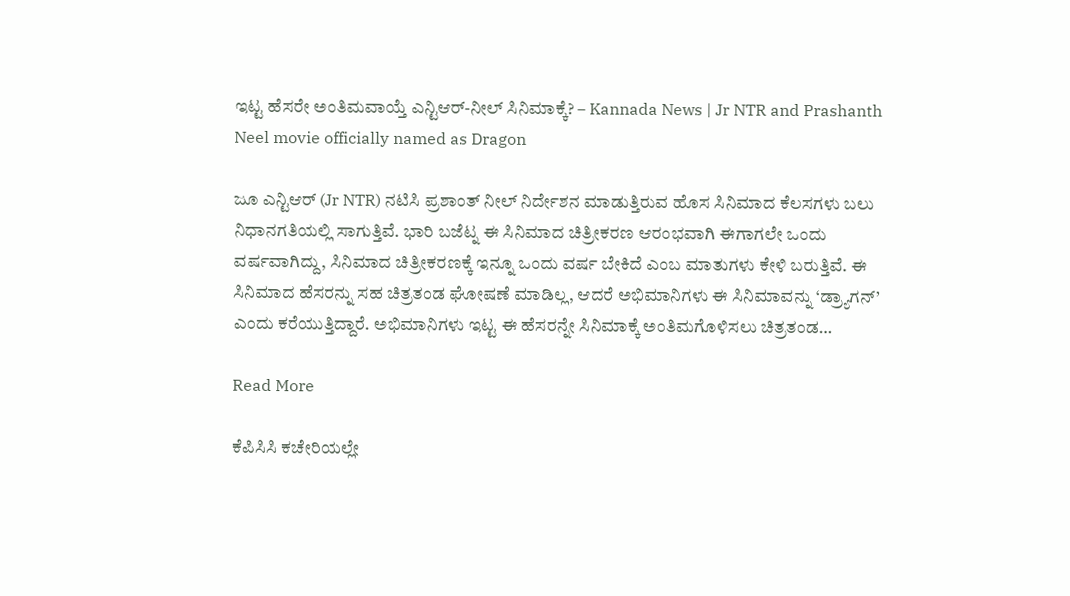ಇಟ್ಟ ಹೆಸರೇ ಅಂತಿಮವಾಯ್ತೆ ಎನ್ಟಿಆರ್-ನೀಲ್ ಸಿನಿಮಾಕ್ಕೆ? – Kannada News | Jr NTR and Prashanth Neel movie officially named as Dragon

ಜೂ ಎನ್ಟಿಆರ್ (Jr NTR) ನಟಿಸಿ ಪ್ರಶಾಂತ್ ನೀಲ್ ನಿರ್ದೇಶನ ಮಾಡುತ್ತಿರುವ ಹೊಸ ಸಿನಿಮಾದ ಕೆಲಸಗಳು ಬಲು ನಿಧಾನಗತಿಯಲ್ಲಿ ಸಾಗುತ್ತಿವೆ. ಭಾರಿ ಬಜೆಟ್ನ ಈ ಸಿನಿಮಾದ ಚಿತ್ರೀಕರಣ ಆರಂಭವಾಗಿ ಈಗಾಗಲೇ ಒಂದು ವರ್ಷವಾಗಿದ್ದು, ಸಿನಿಮಾದ ಚಿತ್ರೀಕರಣಕ್ಕೆ ಇನ್ನೂ ಒಂದು ವರ್ಷ ಬೇಕಿದೆ ಎಂಬ ಮಾತುಗಳು ಕೇಳಿ ಬರುತ್ತಿವೆ. ಈ ಸಿನಿಮಾದ ಹೆಸರನ್ನು ಸಹ ಚಿತ್ರತಂಡ ಘೋಷಣೆ ಮಾಡಿಲ್ಲ, ಆದರೆ ಅಭಿಮಾನಿಗಳು ಈ ಸಿನಿಮಾವನ್ನು ‘ಡ್ರ್ಯಾಗನ್’ ಎಂದು ಕರೆಯುತ್ತಿದ್ದಾರೆ. ಅಭಿಮಾನಿಗಳು ಇಟ್ಟ ಈ ಹೆಸರನ್ನೇ ಸಿನಿಮಾಕ್ಕೆ ಅಂತಿಮಗೊಳಿಸಲು ಚಿತ್ರತಂಡ…

Read More

ಕೆಪಿಸಿಸಿ ಕಚೇರಿಯಲ್ಲೇ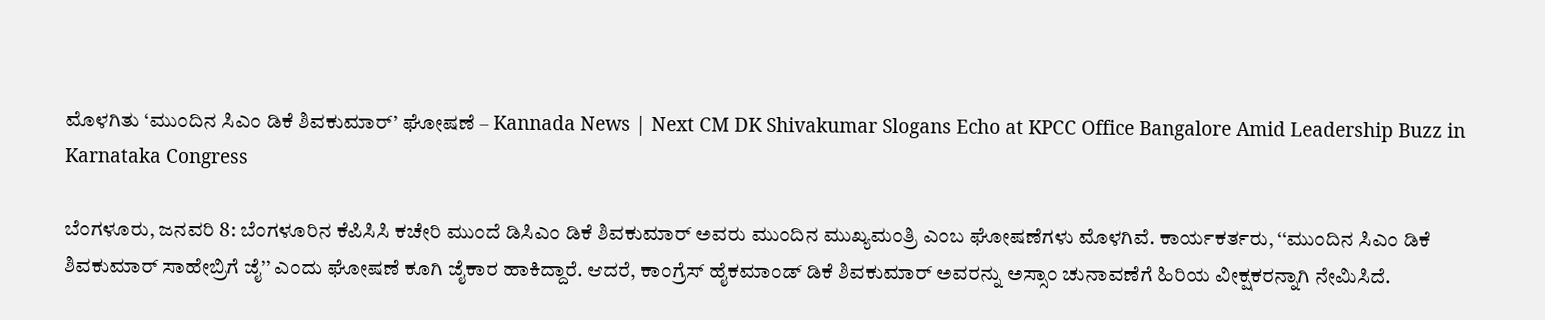ಮೊಳಗಿತು ‘ಮುಂದಿನ ಸಿಎಂ ಡಿಕೆ ಶಿವಕುಮಾರ್’ ಘೋಷಣೆ – Kannada News | Next CM DK Shivakumar Slogans Echo at KPCC Office Bangalore Amid Leadership Buzz in Karnataka Congress

ಬೆಂಗಳೂರು, ಜನವರಿ 8: ಬೆಂಗಳೂರಿನ ಕೆಪಿಸಿಸಿ ಕಚೇರಿ ಮುಂದೆ ಡಿಸಿಎಂ ಡಿಕೆ ಶಿವಕುಮಾರ್ ಅವರು ಮುಂದಿನ ಮುಖ್ಯಮಂತ್ರಿ ಎಂಬ ಘೋಷಣೆಗಳು ಮೊಳಗಿವೆ. ಕಾರ್ಯಕರ್ತರು, ‘‘ಮುಂದಿನ ಸಿಎಂ ಡಿಕೆ ಶಿವಕುಮಾರ್ ಸಾಹೇಬ್ರಿಗೆ ಜೈ’’ ಎಂದು ಘೋಷಣೆ ಕೂಗಿ ಜೈಕಾರ ಹಾಕಿದ್ದಾರೆ. ಆದರೆ, ಕಾಂಗ್ರೆಸ್ ಹೈಕಮಾಂಡ್ ಡಿಕೆ ಶಿವಕುಮಾರ್ ಅವರನ್ನು ಅಸ್ಸಾಂ ಚುನಾವಣೆಗೆ ಹಿರಿಯ ವೀಕ್ಷಕರನ್ನಾಗಿ ನೇಮಿಸಿದೆ.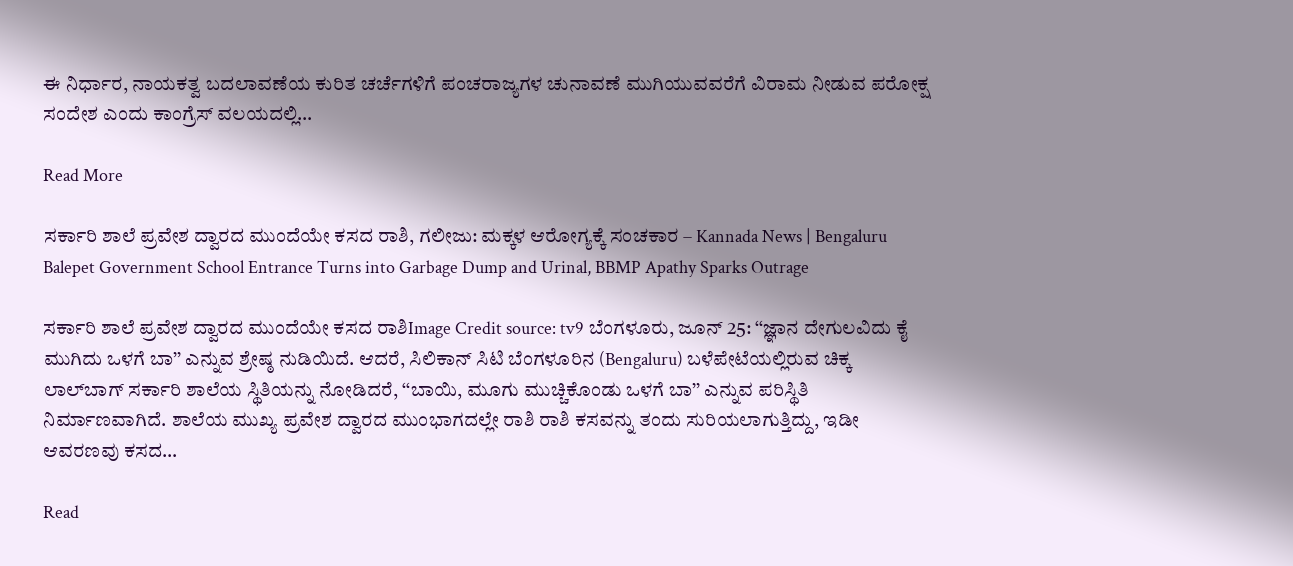ಈ ನಿರ್ಧಾರ, ನಾಯಕತ್ವ ಬದಲಾವಣೆಯ ಕುರಿತ ಚರ್ಚೆಗಳಿಗೆ ಪಂಚರಾಜ್ಯಗಳ ಚುನಾವಣೆ ಮುಗಿಯುವವರೆಗೆ ವಿರಾಮ ನೀಡುವ ಪರೋಕ್ಷ ಸಂದೇಶ ಎಂದು ಕಾಂಗ್ರೆಸ್ ವಲಯದಲ್ಲಿ…

Read More

ಸರ್ಕಾರಿ ಶಾಲೆ ಪ್ರವೇಶ ದ್ವಾರದ ಮುಂದೆಯೇ ಕಸದ ರಾಶಿ, ಗಲೀಜು: ಮಕ್ಕಳ ಆರೋಗ್ಯಕ್ಕೆ ಸಂಚಕಾರ – Kannada News | Bengaluru Balepet Government School Entrance Turns into Garbage Dump and Urinal, BBMP Apathy Sparks Outrage

ಸರ್ಕಾರಿ ಶಾಲೆ ಪ್ರವೇಶ ದ್ವಾರದ ಮುಂದೆಯೇ ಕಸದ ರಾಶಿImage Credit source: tv9 ಬೆಂಗಳೂರು, ಜೂನ್ 25: ‘‘ಜ್ಞಾನ ದೇಗುಲವಿದು ಕೈ ಮುಗಿದು ಒಳಗೆ ಬಾ’’ ಎನ್ನುವ ಶ್ರೇಷ್ಠ ನುಡಿಯಿದೆ. ಆದರೆ, ಸಿಲಿಕಾನ್ ಸಿಟಿ ಬೆಂಗಳೂರಿನ (Bengaluru) ಬಳೆಪೇಟೆಯಲ್ಲಿರುವ ಚಿಕ್ಕ ಲಾಲ್‌ಬಾಗ್ ಸರ್ಕಾರಿ ಶಾಲೆಯ ಸ್ಥಿತಿಯನ್ನು ನೋಡಿದರೆ, ‘‘ಬಾಯಿ, ಮೂಗು ಮುಚ್ಚಿಕೊಂಡು ಒಳಗೆ ಬಾ’’ ಎನ್ನುವ ಪರಿಸ್ಥಿತಿ ನಿರ್ಮಾಣವಾಗಿದೆ. ಶಾಲೆಯ ಮುಖ್ಯ ಪ್ರವೇಶ ದ್ವಾರದ ಮುಂಭಾಗದಲ್ಲೇ ರಾಶಿ ರಾಶಿ ಕಸವನ್ನು ತಂದು ಸುರಿಯಲಾಗುತ್ತಿದ್ದು, ಇಡೀ ಆವರಣವು ಕಸದ…

Read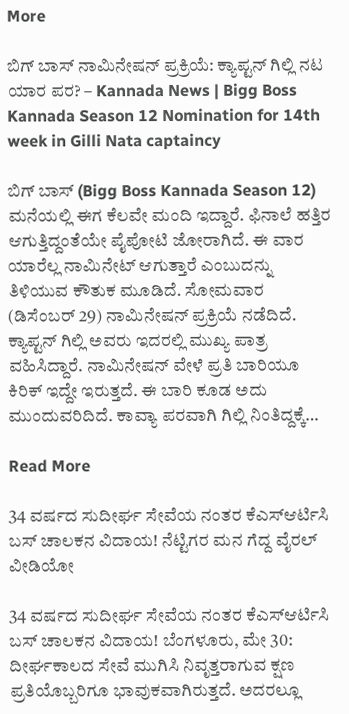More

ಬಿಗ್ ಬಾಸ್ ನಾಮಿನೇಷನ್ ಪ್ರಕ್ರಿಯೆ: ಕ್ಯಾಪ್ಟನ್ ಗಿಲ್ಲಿ ನಟ ಯಾರ ಪರ? – Kannada News | Bigg Boss Kannada Season 12 Nomination for 14th week in Gilli Nata captaincy

ಬಿಗ್ ಬಾಸ್ (Bigg Boss Kannada Season 12) ಮನೆಯಲ್ಲಿ ಈಗ ಕೆಲವೇ ಮಂದಿ ಇದ್ದಾರೆ. ಫಿನಾಲೆ ಹತ್ತಿರ ಆಗುತ್ತಿದ್ದಂತೆಯೇ ಪೈಪೋಟಿ ಜೋರಾಗಿದೆ. ಈ ವಾರ ಯಾರೆಲ್ಲ ನಾಮಿನೇಟ್ ಆಗುತ್ತಾರೆ ಎಂಬುದನ್ನು ತಿಳಿಯುವ ಕೌತುಕ ಮೂಡಿದೆ. ಸೋಮವಾರ (ಡಿಸೆಂಬರ್ 29) ನಾಮಿನೇಷನ್ ಪ್ರಕ್ರಿಯೆ ನಡೆದಿದೆ. ಕ್ಯಾಪ್ಟನ್ ಗಿಲ್ಲಿ ಅವರು ಇದರಲ್ಲಿ ಮುಖ್ಯ ಪಾತ್ರ ವಹಿಸಿದ್ದಾರೆ. ನಾಮಿನೇಷನ್ ವೇಳೆ ಪ್ರತಿ ಬಾರಿಯೂ ಕಿರಿಕ್ ಇದ್ದೇ ಇರುತ್ತದೆ. ಈ ಬಾರಿ ಕೂಡ ಅದು ಮುಂದುವರಿದಿದೆ. ಕಾವ್ಯಾ ಪರವಾಗಿ ಗಿಲ್ಲಿ ನಿಂತಿದ್ದಕ್ಕೆ…

Read More

34 ವರ್ಷದ ಸುದೀರ್ಘ ಸೇವೆಯ ನಂತರ ಕೆಎಸ್ಆರ್ಟಿಸಿ ಬಸ್ ಚಾಲಕನ ವಿದಾಯ! ನೆಟ್ಟಿಗರ ಮನ ಗೆದ್ದ ವೈರಲ್ ವೀಡಿಯೋ

34 ವರ್ಷದ ಸುದೀರ್ಘ ಸೇವೆಯ ನಂತರ ಕೆಎಸ್ಆರ್ಟಿಸಿ ಬಸ್ ಚಾಲಕನ ವಿದಾಯ! ಬೆಂಗಳೂರು, ಮೇ 30: ದೀರ್ಘಕಾಲದ ಸೇವೆ ಮುಗಿಸಿ ನಿವೃತ್ತರಾಗುವ ಕ್ಷಣ ಪ್ರತಿಯೊಬ್ಬರಿಗೂ ಭಾವುಕವಾಗಿರುತ್ತದೆ. ಅದರಲ್ಲೂ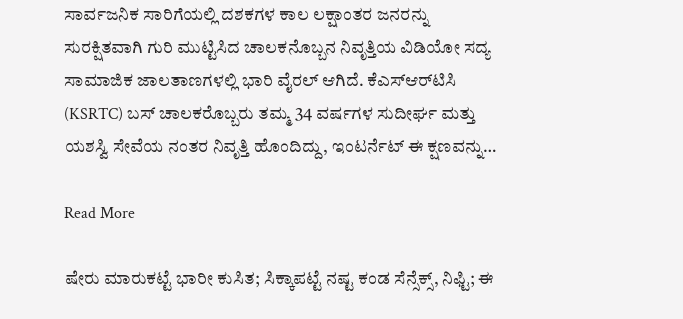ಸಾರ್ವಜನಿಕ ಸಾರಿಗೆಯಲ್ಲಿ ದಶಕಗಳ ಕಾಲ ಲಕ್ಷಾಂತರ ಜನರನ್ನು ಸುರಕ್ಷಿತವಾಗಿ ಗುರಿ ಮುಟ್ಟಿಸಿದ ಚಾಲಕನೊಬ್ಬನ ನಿವೃತ್ತಿಯ ವಿಡಿಯೋ ಸದ್ಯ ಸಾಮಾಜಿಕ ಜಾಲತಾಣಗಳಲ್ಲಿ ಭಾರಿ ವೈರಲ್ ಆಗಿದೆ. ಕೆಎಸ್‌ಆರ್‌ಟಿಸಿ (KSRTC) ಬಸ್ ಚಾಲಕರೊಬ್ಬರು ತಮ್ಮ 34 ವರ್ಷಗಳ ಸುದೀರ್ಘ ಮತ್ತು ಯಶಸ್ವಿ ಸೇವೆಯ ನಂತರ ನಿವೃತ್ತಿ ಹೊಂದಿದ್ದು, ಇಂಟರ್ನೆಟ್ ಈ ಕ್ಷಣವನ್ನು…

Read More

ಷೇರು ಮಾರುಕಟ್ಟೆ ಭಾರೀ ಕುಸಿತ; ಸಿಕ್ಕಾಪಟ್ಟೆ ನಷ್ಟ ಕಂಡ ಸೆನ್ಸೆಕ್ಸ್, ನಿಫ್ಟಿ; ಈ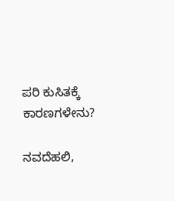ಪರಿ ಕುಸಿತಕ್ಕೆ ಕಾರಣಗಳೇನು?

ನವದೆಹಲಿ,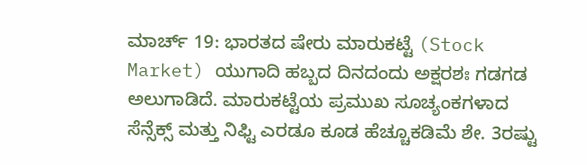ಮಾರ್ಚ್ 19: ಭಾರತದ ಷೇರು ಮಾರುಕಟ್ಟೆ (Stock Market) ಯುಗಾದಿ ಹಬ್ಬದ ದಿನದಂದು ಅಕ್ಷರಶಃ ಗಡಗಡ ಅಲುಗಾಡಿದೆ. ಮಾರುಕಟ್ಟೆಯ ಪ್ರಮುಖ ಸೂಚ್ಯಂಕಗಳಾದ ಸೆನ್ಸೆಕ್ಸ್ ಮತ್ತು ನಿಫ್ಟಿ ಎರಡೂ ಕೂಡ ಹೆಚ್ಚೂಕಡಿಮೆ ಶೇ. 3ರಷ್ಟು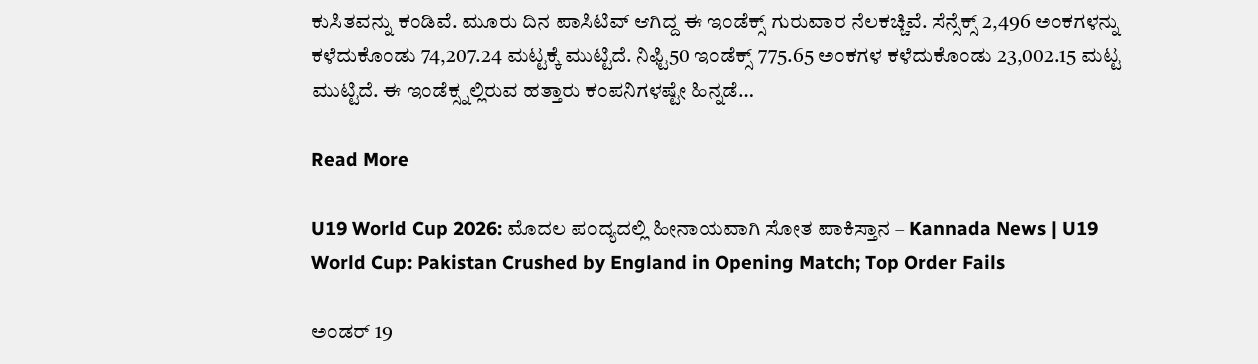ಕುಸಿತವನ್ನು ಕಂಡಿವೆ. ಮೂರು ದಿನ ಪಾಸಿಟಿವ್ ಆಗಿದ್ದ ಈ ಇಂಡೆಕ್ಸ್ ಗುರುವಾರ ನೆಲಕಚ್ಚಿವೆ. ಸೆನ್ಸೆಕ್ಸ್ 2,496 ಅಂಕಗಳನ್ನು ಕಳೆದುಕೊಂಡು 74,207.24 ಮಟ್ಟಕ್ಕೆ ಮುಟ್ಟಿದೆ. ನಿಫ್ಟಿ50 ಇಂಡೆಕ್ಸ್ 775.65 ಅಂಕಗಳ ಕಳೆದುಕೊಂಡು 23,002.15 ಮಟ್ಟ ಮುಟ್ಟಿದೆ. ಈ ಇಂಡೆಕ್ಸ್ನಲ್ಲಿರುವ ಹತ್ತಾರು ಕಂಪನಿಗಳಷ್ಟೇ ಹಿನ್ನಡೆ…

Read More

U19 World Cup 2026: ಮೊದಲ ಪಂದ್ಯದಲ್ಲಿ ಹೀನಾಯವಾಗಿ ಸೋತ ಪಾಕಿಸ್ತಾನ – Kannada News | U19 World Cup: Pakistan Crushed by England in Opening Match; Top Order Fails

ಅಂಡರ್ 19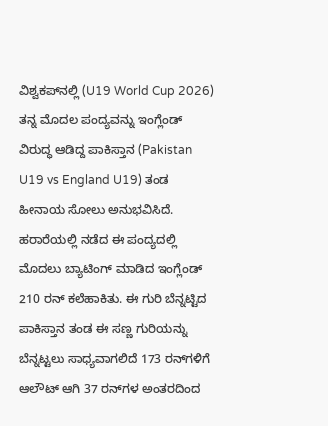ವಿಶ್ವಕಪ್‌ನಲ್ಲಿ (U19 World Cup 2026) ತನ್ನ ಮೊದಲ ಪಂದ್ಯವನ್ನು ಇಂಗ್ಲೆಂಡ್‌ ವಿರುದ್ಧ ಆಡಿದ್ದ ಪಾಕಿಸ್ತಾನ (Pakistan U19 vs England U19) ತಂಡ ಹೀನಾಯ ಸೋಲು ಅನುಭವಿಸಿದೆ. ಹರಾರೆಯಲ್ಲಿ ನಡೆದ ಈ ಪಂದ್ಯದಲ್ಲಿ ಮೊದಲು ಬ್ಯಾಟಿಂಗ್‌ ಮಾಡಿದ ಇಂಗ್ಲೆಂಡ್ 210 ರನ್ ಕಲೆಹಾಕಿತು. ಈ ಗುರಿ ಬೆನ್ನಟ್ಟಿದ ಪಾಕಿಸ್ತಾನ ತಂಡ ಈ ಸಣ್ಣ ಗುರಿಯನ್ನು ಬೆನ್ನಟ್ಟಲು ಸಾಧ್ಯವಾಗಲಿದೆ 173 ರನ್‌ಗಳಿಗೆ ಆಲೌಟ್ ಆಗಿ 37 ರನ್‌ಗಳ ಅಂತರದಿಂದ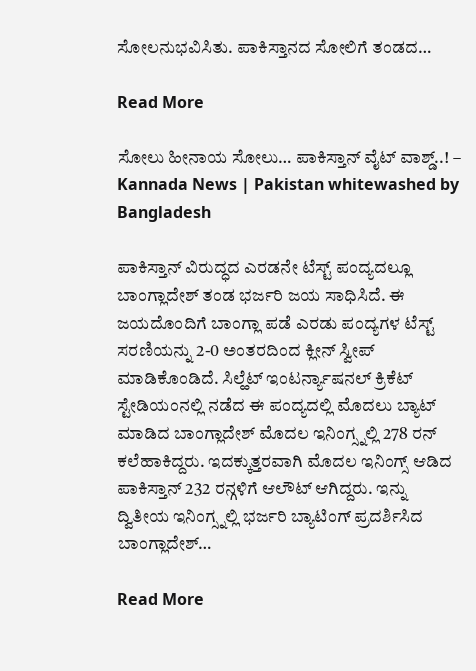ಸೋಲನುಭವಿಸಿತು. ಪಾಕಿಸ್ತಾನದ ಸೋಲಿಗೆ ತಂಡದ…

Read More

ಸೋಲು ಹೀನಾಯ ಸೋಲು… ಪಾಕಿಸ್ತಾನ್ ವೈಟ್ ವಾಶ್ಡ್..! – Kannada News | Pakistan whitewashed by Bangladesh

ಪಾಕಿಸ್ತಾನ್ ವಿರುದ್ಧದ ಎರಡನೇ ಟೆಸ್ಟ್ ಪಂದ್ಯದಲ್ಲೂ ಬಾಂಗ್ಲಾದೇಶ್ ತಂಡ ಭರ್ಜರಿ ಜಯ ಸಾಧಿಸಿದೆ. ಈ ಜಯದೊಂದಿಗೆ ಬಾಂಗ್ಲಾ ಪಡೆ ಎರಡು ಪಂದ್ಯಗಳ ಟೆಸ್ಟ್ ಸರಣಿಯನ್ನು 2-0 ಅಂತರದಿಂದ ಕ್ಲೀನ್ ಸ್ವೀಪ್ ಮಾಡಿಕೊಂಡಿದೆ. ಸಿಲ್ಹೆಟ್ ಇಂಟರ್ನ್ಯಾಷನಲ್ ಕ್ರಿಕೆಟ್ ಸ್ಟೇಡಿಯಂನಲ್ಲಿ ನಡೆದ ಈ ಪಂದ್ಯದಲ್ಲಿ ಮೊದಲು ಬ್ಯಾಟ್ ಮಾಡಿದ ಬಾಂಗ್ಲಾದೇಶ್ ಮೊದಲ ಇನಿಂಗ್ಸ್ನಲ್ಲಿ 278 ರನ್ ಕಲೆಹಾಕಿದ್ದರು. ಇದಕ್ಕುತ್ತರವಾಗಿ ಮೊದಲ ಇನಿಂಗ್ಸ್ ಆಡಿದ ಪಾಕಿಸ್ತಾನ್ 232 ರನ್ಗಳಿಗೆ ಆಲೌಟ್ ಆಗಿದ್ದರು. ಇನ್ನು ದ್ವಿತೀಯ ಇನಿಂಗ್ಸ್ನಲ್ಲಿ ಭರ್ಜರಿ ಬ್ಯಾಟಿಂಗ್ ಪ್ರದರ್ಶಿಸಿದ ಬಾಂಗ್ಲಾದೇಶ್…

Read More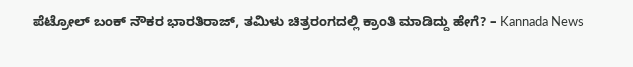ಪೆಟ್ರೋಲ್ ಬಂಕ್ ನೌಕರ ಭಾರತಿರಾಜ್, ತಮಿಳು ಚಿತ್ರರಂಗದಲ್ಲಿ ಕ್ರಾಂತಿ ಮಾಡಿದ್ದು ಹೇಗೆ? – Kannada News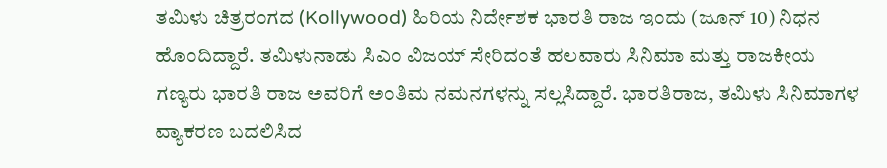ತಮಿಳು ಚಿತ್ರರಂಗದ (Kollywood) ಹಿರಿಯ ನಿರ್ದೇಶಕ ಭಾರತಿ ರಾಜ ಇಂದು (ಜೂನ್ 10) ನಿಧನ ಹೊಂದಿದ್ದಾರೆ. ತಮಿಳುನಾಡು ಸಿಎಂ ವಿಜಯ್ ಸೇರಿದಂತೆ ಹಲವಾರು ಸಿನಿಮಾ ಮತ್ತು ರಾಜಕೀಯ ಗಣ್ಯರು ಭಾರತಿ ರಾಜ ಅವರಿಗೆ ಅಂತಿಮ ನಮನಗಳನ್ನು ಸಲ್ಲಸಿದ್ದಾರೆ. ಭಾರತಿರಾಜ, ತಮಿಳು ಸಿನಿಮಾಗಳ ವ್ಯಾಕರಣ ಬದಲಿಸಿದ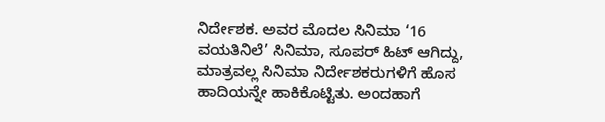ನಿರ್ದೇಶಕ. ಅವರ ಮೊದಲ ಸಿನಿಮಾ ‘16 ವಯತಿನಿಲೆ’ ಸಿನಿಮಾ, ಸೂಪರ್ ಹಿಟ್ ಆಗಿದ್ದು, ಮಾತ್ರವಲ್ಲ ಸಿನಿಮಾ ನಿರ್ದೇಶಕರುಗಳಿಗೆ ಹೊಸ ಹಾದಿಯನ್ನೇ ಹಾಕಿಕೊಟ್ಟಿತು. ಅಂದಹಾಗೆ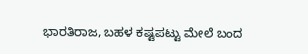ಭಾರತಿರಾಜ, ಬಹಳ ಕಷ್ಟಪಟ್ಟು ಮೇಲೆ ಬಂದ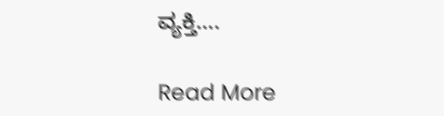ವ್ಯಕ್ತಿ….

Read More